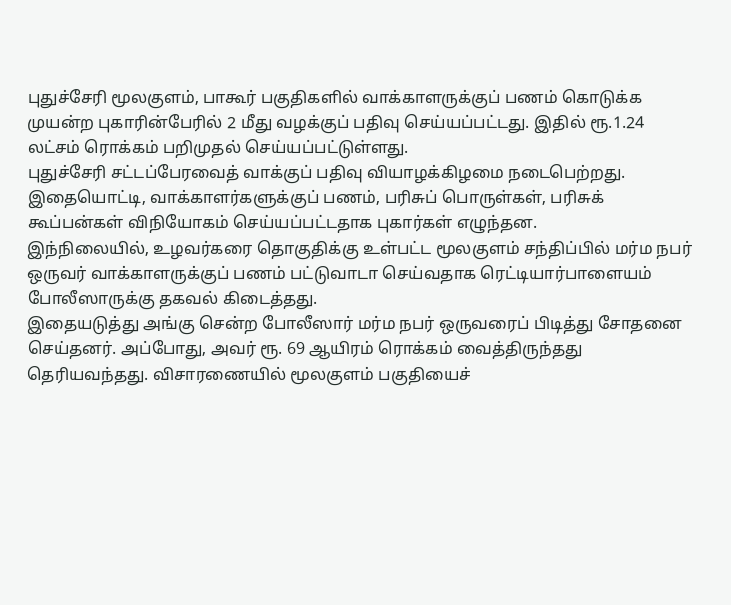புதுச்சேரி மூலகுளம், பாகூர் பகுதிகளில் வாக்காளருக்குப் பணம் கொடுக்க முயன்ற புகாரின்பேரில் 2 மீது வழக்குப் பதிவு செய்யப்பட்டது. இதில் ரூ.1.24 லட்சம் ரொக்கம் பறிமுதல் செய்யப்பட்டுள்ளது.
புதுச்சேரி சட்டப்பேரவைத் வாக்குப் பதிவு வியாழக்கிழமை நடைபெற்றது. இதையொட்டி, வாக்காளர்களுக்குப் பணம், பரிசுப் பொருள்கள், பரிசுக் கூப்பன்கள் விநியோகம் செய்யப்பட்டதாக புகார்கள் எழுந்தன.
இந்நிலையில், உழவர்கரை தொகுதிக்கு உள்பட்ட மூலகுளம் சந்திப்பில் மர்ம நபர் ஒருவர் வாக்காளருக்குப் பணம் பட்டுவாடா செய்வதாக ரெட்டியார்பாளையம் போலீஸாருக்கு தகவல் கிடைத்தது.
இதையடுத்து அங்கு சென்ற போலீஸார் மர்ம நபர் ஒருவரைப் பிடித்து சோதனை செய்தனர். அப்போது, அவர் ரூ. 69 ஆயிரம் ரொக்கம் வைத்திருந்தது தெரியவந்தது. விசாரணையில் மூலகுளம் பகுதியைச்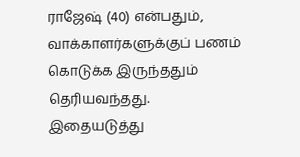ராஜேஷ் (40) என்பதும், வாக்காளர்களுக்குப் பணம் கொடுக்க இருந்ததும் தெரியவந்தது.
இதையடுத்து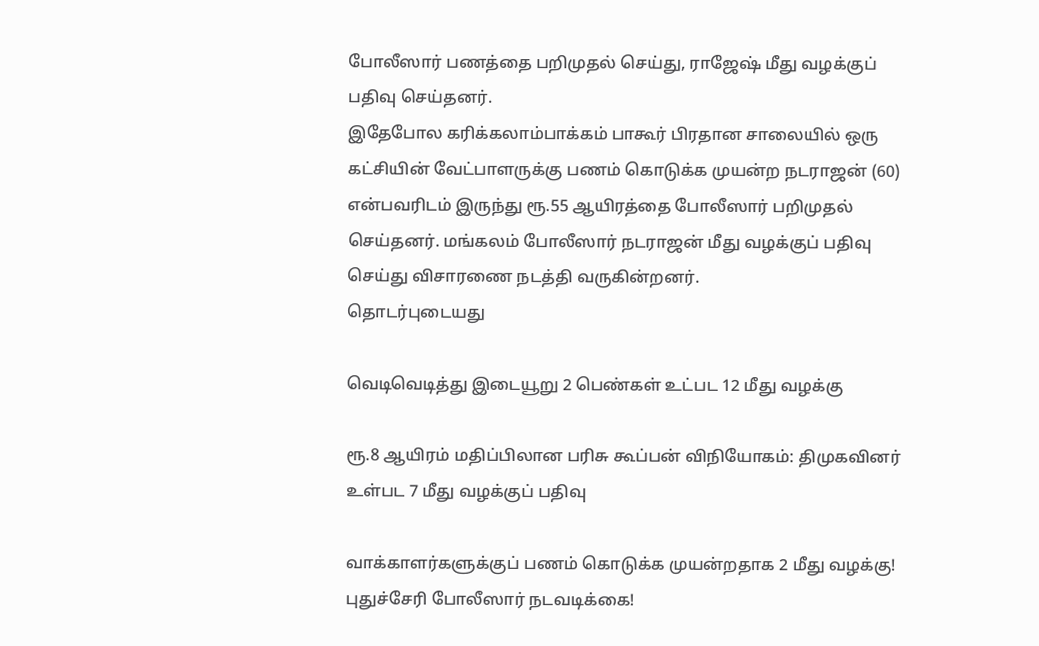போலீஸார் பணத்தை பறிமுதல் செய்து, ராஜேஷ் மீது வழக்குப் பதிவு செய்தனர்.
இதேபோல கரிக்கலாம்பாக்கம் பாகூர் பிரதான சாலையில் ஒரு கட்சியின் வேட்பாளருக்கு பணம் கொடுக்க முயன்ற நடராஜன் (60) என்பவரிடம் இருந்து ரூ.55 ஆயிரத்தை போலீஸார் பறிமுதல் செய்தனர். மங்கலம் போலீஸார் நடராஜன் மீது வழக்குப் பதிவு செய்து விசாரணை நடத்தி வருகின்றனர்.
தொடர்புடையது

வெடிவெடித்து இடையூறு 2 பெண்கள் உட்பட 12 மீது வழக்கு

ரூ.8 ஆயிரம் மதிப்பிலான பரிசு கூப்பன் விநியோகம்: திமுகவினர் உள்பட 7 மீது வழக்குப் பதிவு

வாக்காளர்களுக்குப் பணம் கொடுக்க முயன்றதாக 2 மீது வழக்கு! புதுச்சேரி போலீஸார் நடவடிக்கை!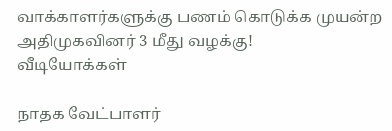வாக்காளர்களுக்கு பணம் கொடுக்க முயன்ற அதிமுகவினர் 3 மீது வழக்கு!
வீடியோக்கள்

நாதக வேட்பாளர்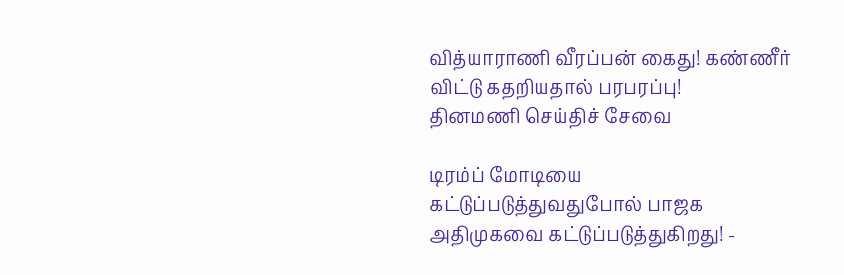வித்யாராணி வீரப்பன் கைது! கண்ணீர் விட்டு கதறியதால் பரபரப்பு!
தினமணி செய்திச் சேவை

டிரம்ப் மோடியை கட்டுப்படுத்துவதுபோல் பாஜக அதிமுகவை கட்டுப்படுத்துகிறது! -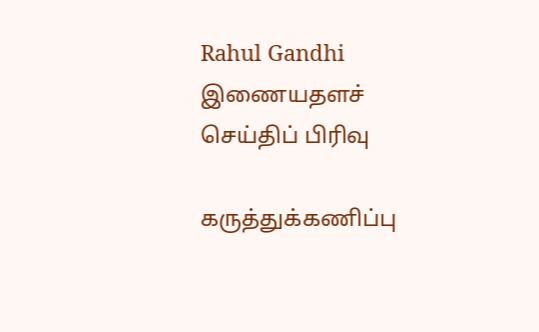Rahul Gandhi
இணையதளச் செய்திப் பிரிவு

கருத்துக்கணிப்பு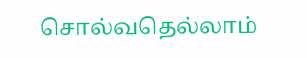சொல்வதெல்லாம்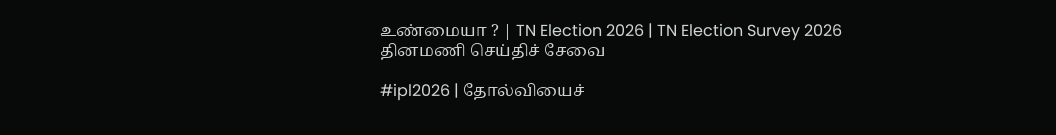உண்மையா ? | TN Election 2026 | TN Election Survey 2026
தினமணி செய்திச் சேவை

#ipl2026 | தோல்வியைச்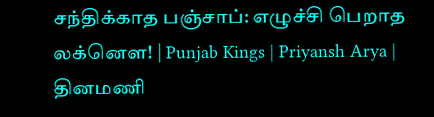சந்திக்காத பஞ்சாப்: எழுச்சி பெறாத லக்னௌ! | Punjab Kings | Priyansh Arya |
தினமணி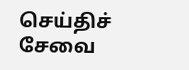செய்திச் சேவை